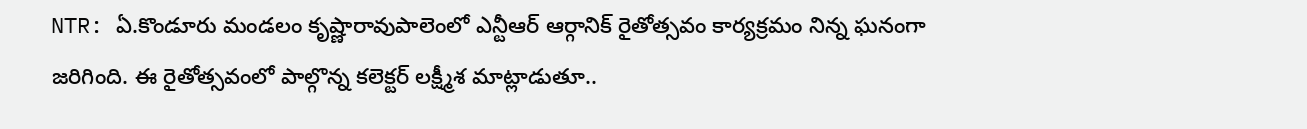NTR: ఏ.కొండూరు మండలం కృష్ణారావుపాలెంలో ఎన్టీఆర్ ఆర్గానిక్ రైతోత్సవం కార్యక్రమం నిన్న ఘనంగా జరిగింది. ఈ రైతోత్సవంలో పాల్గొన్న కలెక్టర్ లక్ష్మీశ మాట్లాడుతూ..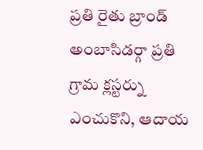ప్రతి రైతు బ్రాండ్ అంబాసిడర్గా ప్రతి గ్రామ క్లస్టర్ను ఎంచుకొని, ఆదాయ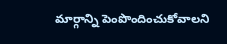మార్గాన్ని పెంపొందించుకోవాలని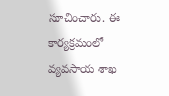సూచించారు. ఈ కార్యక్రమంలో వ్యవసాయ శాఖ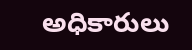అధికారులు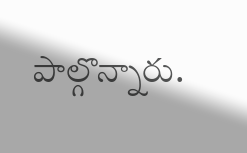పాల్గొన్నారు.